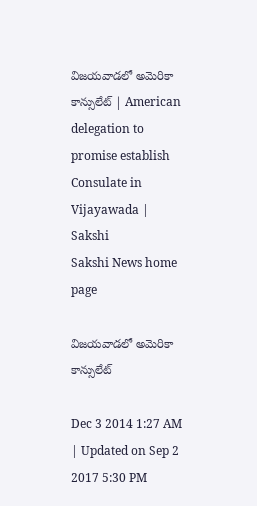విజయవాడలో అమెరికా కాన్సులేట్ | American delegation to promise establish Consulate in Vijayawada | Sakshi
Sakshi News home page

విజయవాడలో అమెరికా కాన్సులేట్

Dec 3 2014 1:27 AM | Updated on Sep 2 2017 5:30 PM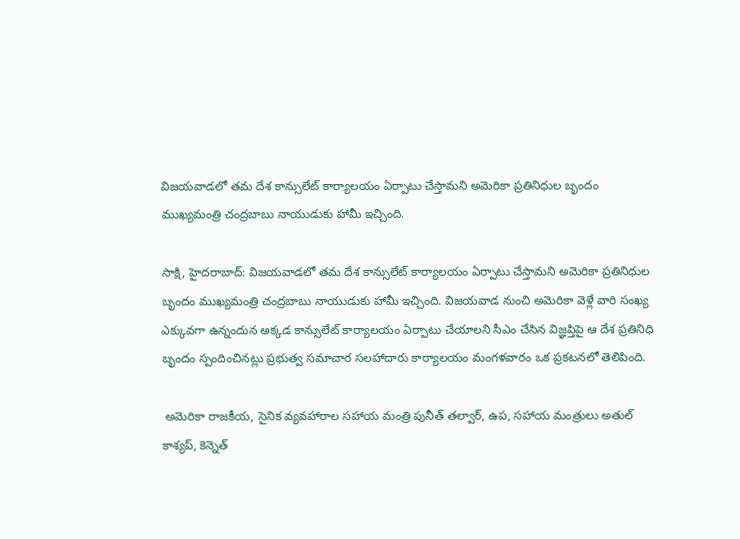విజయవాడలో తమ దేశ కాన్సులేట్ కార్యాలయం ఏర్పాటు చేస్తామని అమెరికా ప్రతినిధుల బృందం ముఖ్యమంత్రి చంద్రబాబు నాయుడుకు హామీ ఇచ్చింది.

సాక్షి, హైదరాబాద్: విజయవాడలో తమ దేశ కాన్సులేట్ కార్యాలయం ఏర్పాటు చేస్తామని అమెరికా ప్రతినిధుల బృందం ముఖ్యమంత్రి చంద్రబాబు నాయుడుకు హామీ ఇచ్చింది. విజయవాడ నుంచి అమెరికా వెళ్లే వారి సంఖ్య ఎక్కువగా ఉన్నందున అక్కడ కాన్సులేట్ కార్యాలయం ఏర్పాటు చేయాలని సీఎం చేసిన విజ్ఞప్తిపై ఆ దేశ ప్రతినిధి బృందం స్పందించినట్లు ప్రభుత్వ సమాచార సలహాదారు కార్యాలయం మంగళవారం ఒక ప్రకటనలో తెలిపింది.

 అమెరికా రాజకీయ, సైనిక వ్యవహారాల సహాయ మంత్రి పునీత్ తల్వార్, ఉప, సహాయ మంత్రులు అతుల్ కాశ్యప్, కెన్నెత్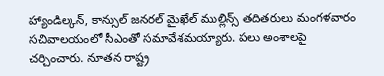హ్యాండిల్కన్, కాన్సుల్ జనరల్ మైఖేల్ ముల్లిన్స్ తదితరులు మంగళవారం సచివాలయంలో సీఎంతో సమావేశమయ్యారు. పలు అంశాలపై చర్చించారు. నూతన రాష్ట్ర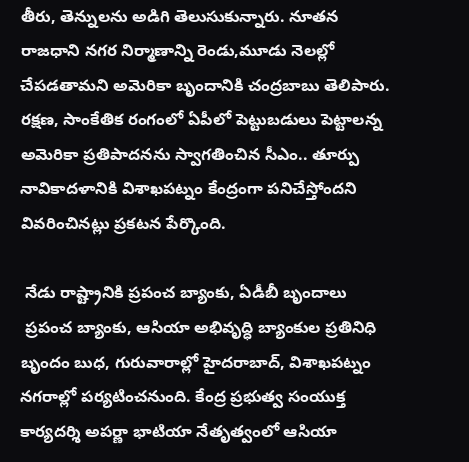తీరు, తెన్నులను అడిగి తెలుసుకున్నారు. నూతన రాజధాని నగర నిర్మాణాన్ని రెండు,మూడు నెలల్లో చేపడతామని అమెరికా బృందానికి చంద్రబాబు తెలిపారు. రక్షణ, సాంకేతిక రంగంలో ఏపీలో పెట్టుబడులు పెట్టాలన్న అమెరికా ప్రతిపాదనను స్వాగతించిన సీఎం.. తూర్పు నావికాదళానికి విశాఖపట్నం కేంద్రంగా పనిచేస్తోందని వివరించినట్లు ప్రకటన పేర్కొంది.

 నేడు రాష్ట్రానికి ప్రపంచ బ్యాంకు, ఏడీబీ బృందాలు
 ప్రపంచ బ్యాంకు, ఆసియా అభివృద్ధి బ్యాంకుల ప్రతినిధి బృందం బుధ, గురువారాల్లో హైదరాబాద్, విశాఖపట్నం నగరాల్లో పర్యటించనుంది. కేంద్ర ప్రభుత్వ సంయుక్త కార్యదర్శి అపర్ణా భాటియా నేతృత్వంలో ఆసియా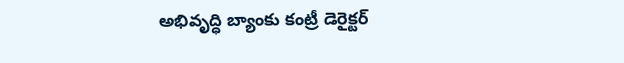అభివృద్ధి బ్యాంకు కంట్రీ డెరైక్టర్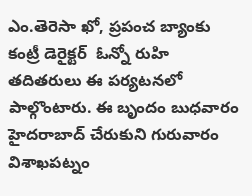ఎం.తెరెసా ఖో, ప్రపంచ బ్యాంకు కంట్రీ డెరైక్టర్  ఓన్నో రుహి తదితరులు ఈ పర్యటనలో పాల్గొంటారు. ఈ బృందం బుధవారం హైదరాబాద్ చేరుకుని గురువారం విశాఖపట్నం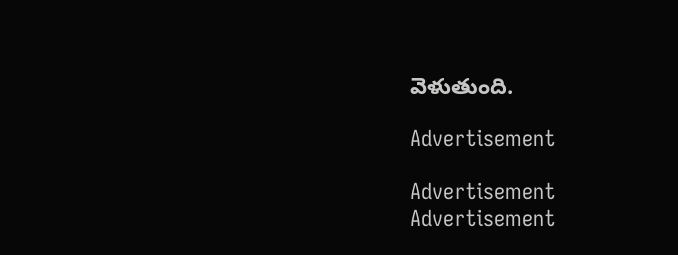వెళుతుంది.

Advertisement

Advertisement
Advertisement